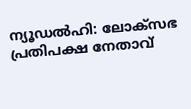ന്യൂഡൽഹി: ലോക്സഭ പ്രതിപക്ഷ നേതാവ്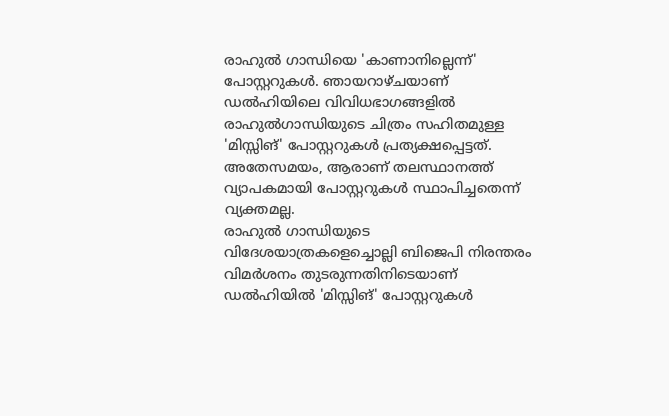രാഹുൽ ഗാന്ധിയെ 'കാണാനില്ലെന്ന്' പോസ്റ്ററുകൾ. ഞായറാഴ്ചയാണ് ഡൽഹിയിലെ വിവിധഭാഗങ്ങളിൽ രാഹുൽഗാന്ധിയുടെ ചിത്രം സഹിതമുള്ള 'മിസ്സിങ്' പോസ്റ്ററുകൾ പ്രത്യക്ഷപ്പെട്ടത്. അതേസമയം, ആരാണ് തലസ്ഥാനത്ത് വ്യാപകമായി പോസ്റ്ററുകൾ സ്ഥാപിച്ചതെന്ന് വ്യക്തമല്ല.
രാഹുൽ ഗാന്ധിയുടെ വിദേശയാത്രകളെച്ചൊല്ലി ബിജെപി നിരന്തരം വിമർശനം തുടരുന്നതിനിടെയാണ് ഡൽഹിയിൽ 'മിസ്സിങ്' പോസ്റ്ററുകൾ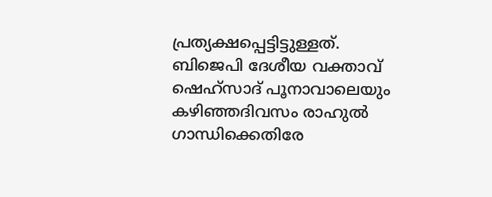പ്രത്യക്ഷപ്പെട്ടിട്ടുള്ളത്. ബിജെപി ദേശീയ വക്താവ് ഷെഹ്സാദ് പൂനാവാലെയും കഴിഞ്ഞദിവസം രാഹുൽ ഗാന്ധിക്കെതിരേ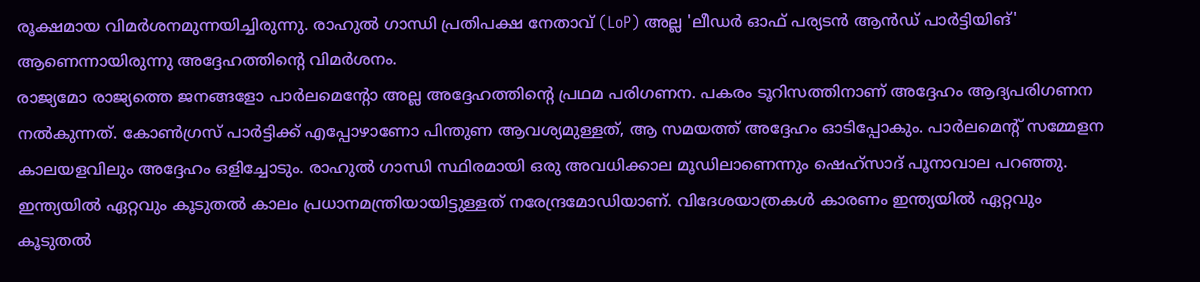രൂക്ഷമായ വിമർശനമുന്നയിച്ചിരുന്നു. രാഹുൽ ഗാന്ധി പ്രതിപക്ഷ നേതാവ് (LoP) അല്ല 'ലീഡർ ഓഫ് പര്യടൻ ആൻഡ് പാർട്ടിയിങ്' ആണെന്നായിരുന്നു അദ്ദേഹത്തിന്റെ വിമർശനം.
രാജ്യമോ രാജ്യത്തെ ജനങ്ങളോ പാർലമെന്റോ അല്ല അദ്ദേഹത്തിന്റെ പ്രഥമ പരിഗണന. പകരം ടൂറിസത്തിനാണ് അദ്ദേഹം ആദ്യപരിഗണന നൽകുന്നത്. കോൺഗ്രസ് പാർട്ടിക്ക് എപ്പോഴാണോ പിന്തുണ ആവശ്യമുള്ളത്, ആ സമയത്ത് അദ്ദേഹം ഓടിപ്പോകും. പാർലമെന്റ് സമ്മേളന കാലയളവിലും അദ്ദേഹം ഒളിച്ചോടും. രാഹുൽ ഗാന്ധി സ്ഥിരമായി ഒരു അവധിക്കാല മൂഡിലാണെന്നും ഷെഹ്സാദ് പൂനാവാല പറഞ്ഞു.
ഇന്ത്യയിൽ ഏറ്റവും കൂടുതൽ കാലം പ്രധാനമന്ത്രിയായിട്ടുള്ളത് നരേന്ദ്രമോഡിയാണ്. വിദേശയാത്രകൾ കാരണം ഇന്ത്യയിൽ ഏറ്റവും കൂടുതൽ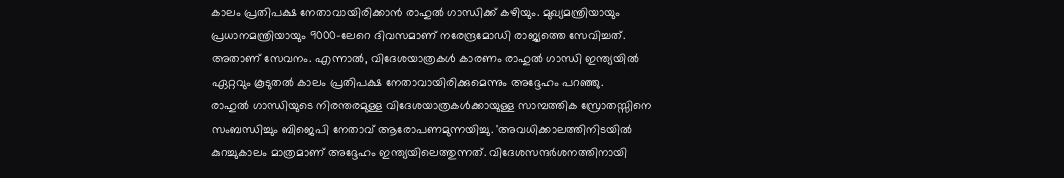കാലം പ്രതിപക്ഷ നേതാവായിരിക്കാൻ രാഹുൽ ഗാന്ധിക്ക് കഴിയും. മുഖ്യമന്ത്രിയായും പ്രധാനമന്ത്രിയായും 9000-ലേറെ ദിവസമാണ് നരേന്ദ്രമോഡി രാജ്യത്തെ സേവിച്ചത്. അതാണ് സേവനം. എന്നാൽ, വിദേശയാത്രകൾ കാരണം രാഹുൽ ഗാന്ധി ഇന്ത്യയിൽ ഏറ്റവും കൂടുതൽ കാലം പ്രതിപക്ഷ നേതാവായിരിക്കുമെന്നും അദ്ദേഹം പറഞ്ഞു.
രാഹുൽ ഗാന്ധിയുടെ നിരന്തരമുള്ള വിദേശയാത്രകൾക്കായുള്ള സാമ്പത്തിക സ്രോതസ്സിനെ സംബന്ധിച്ചും ബിജെപി നേതാവ് ആരോപണമുന്നയിച്ചു. 'അവധിക്കാലത്തിനിടയിൽ കുറച്ചുകാലം മാത്രമാണ് അദ്ദേഹം ഇന്ത്യയിലെത്തുന്നത്. വിദേശസന്ദർശനത്തിനായി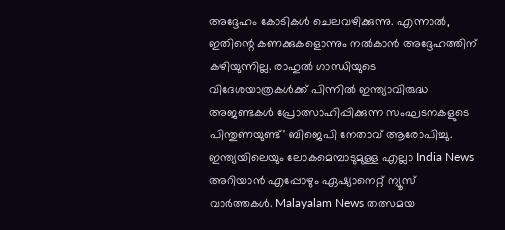അദ്ദേഹം കോടികൾ ചെലവഴിക്കുന്നു. എന്നാൽ, ഇതിന്റെ കണക്കുകളൊന്നും നൽകാൻ അദ്ദേഹത്തിന് കഴിയുന്നില്ല. രാഹുൽ ഗാന്ധിയുടെ വിദേശയാത്രകൾക്ക് പിന്നിൽ ഇന്ത്യാവിരുദ്ധ അജണ്ടകൾ പ്രോത്സാഹിപ്പിക്കുന്ന സംഘടനകളുടെ പിന്തുണയുണ്ട്' ബിജെപി നേതാവ് ആരോപിച്ചു.
ഇന്ത്യയിലെയും ലോകമെമ്പാടുമുള്ള എല്ലാ India News അറിയാൻ എപ്പോഴും ഏഷ്യാനെറ്റ് ന്യൂസ് വാർത്തകൾ. Malayalam News തത്സമയ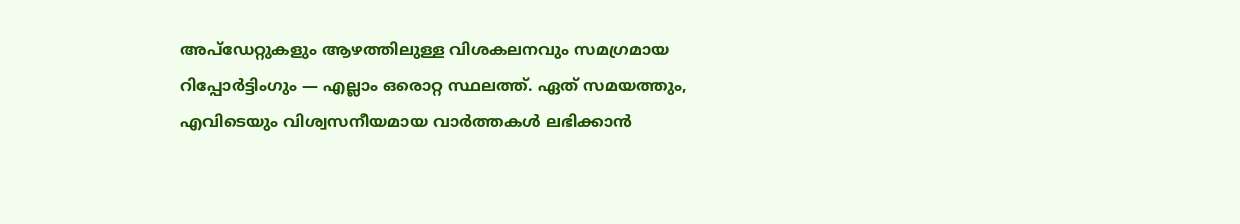അപ്ഡേറ്റുകളും ആഴത്തിലുള്ള വിശകലനവും സമഗ്രമായ റിപ്പോർട്ടിംഗും — എല്ലാം ഒരൊറ്റ സ്ഥലത്ത്. ഏത് സമയത്തും, എവിടെയും വിശ്വസനീയമായ വാർത്തകൾ ലഭിക്കാൻ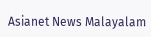Asianet News Malayalam